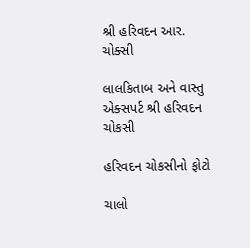શ્રી હરિવદન આર. ચોક્સી

લાલકિતાબ અને વાસ્તુ એક્સપર્ટ શ્રી હરિવદન ચોકસી

હરિવદન ચોકસીનો ફોટો

ચાલો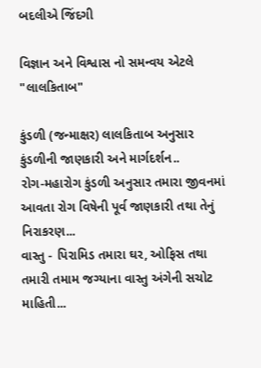બદલીએ જિંદગી

વિજ્ઞાન અને વિશ્વાસ નો સમન્વય એટલે "લાલકિતાબ"

કુંડળી (જન્માક્ષર) લાલકિતાબ અનુસાર કુંડળીની જાણકારી અને માર્ગદર્શન..
રોગ-મહારોગ કુંડળી અનુસાર તમારા જીવનમાં આવતા રોગ વિષેની પૂર્વ જાણકારી તથા તેનું નિરાકરણ...
વાસ્તુ - પિરામિડ તમારા ઘર, ઓફિસ તથા તમારી તમામ જગ્યાના વાસ્તુ અંગેની સચોટ માહિતી...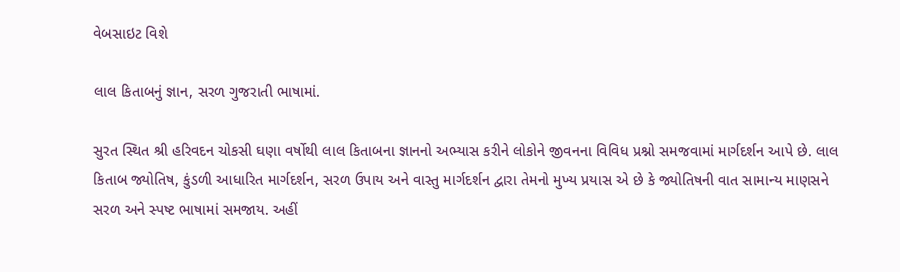વેબસાઇટ વિશે

લાલ કિતાબનું જ્ઞાન, સરળ ગુજરાતી ભાષામાં.

સુરત સ્થિત શ્રી હરિવદન ચોકસી ઘણા વર્ષોથી લાલ કિતાબના જ્ઞાનનો અભ્યાસ કરીને લોકોને જીવનના વિવિધ પ્રશ્નો સમજવામાં માર્ગદર્શન આપે છે. લાલ કિતાબ જ્યોતિષ, કુંડળી આધારિત માર્ગદર્શન, સરળ ઉપાય અને વાસ્તુ માર્ગદર્શન દ્વારા તેમનો મુખ્ય પ્રયાસ એ છે કે જ્યોતિષની વાત સામાન્ય માણસને સરળ અને સ્પષ્ટ ભાષામાં સમજાય. અહીં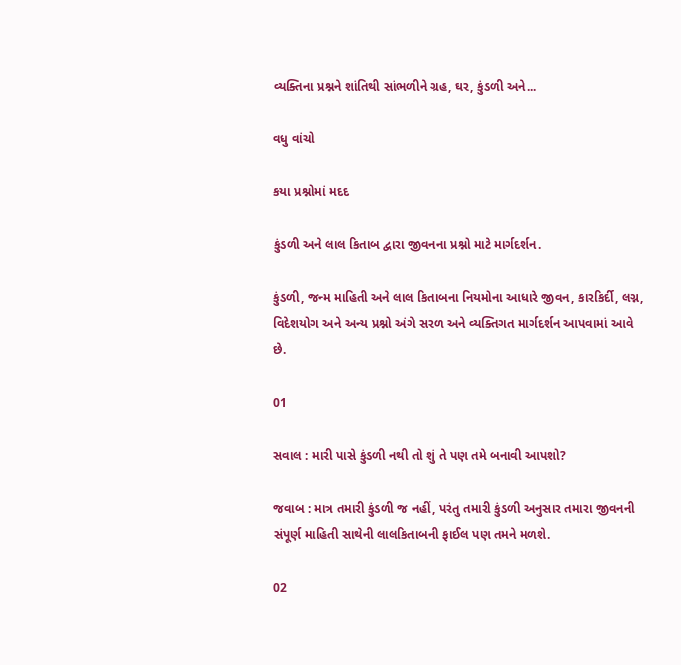વ્યક્તિના પ્રશ્નને શાંતિથી સાંભળીને ગ્રહ, ઘર, કુંડળી અને...

વધુ વાંચો

કયા પ્રશ્નોમાં મદદ

કુંડળી અને લાલ કિતાબ દ્વારા જીવનના પ્રશ્નો માટે માર્ગદર્શન.

કુંડળી, જન્મ માહિતી અને લાલ કિતાબના નિયમોના આધારે જીવન, કારકિર્દી, લગ્ન, વિદેશયોગ અને અન્ય પ્રશ્નો અંગે સરળ અને વ્યક્તિગત માર્ગદર્શન આપવામાં આવે છે.

01

સવાલ : મારી પાસે કુંડળી નથી તો શું તે પણ તમે બનાવી આપશો?

જવાબ : માત્ર તમારી કુંડળી જ નહીં, પરંતુ તમારી કુંડળી અનુસાર તમારા જીવનની સંપૂર્ણ માહિતી સાથેની લાલકિતાબની ફાઈલ પણ તમને મળશે.

02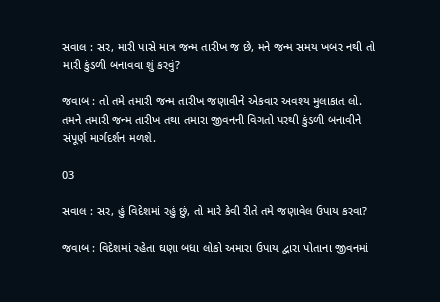સવાલ : સર, મારી પાસે માત્ર જન્મ તારીખ જ છે, મને જન્મ સમય ખબર નથી તો મારી કુંડળી બનાવવા શું કરવું?

જવાબ : તો તમે તમારી જન્મ તારીખ જણાવીને એકવાર અવશ્ય મુલાકાત લો. તમને તમારી જન્મ તારીખ તથા તમારા જીવનની વિગતો પરથી કુંડળી બનાવીને સંપૂર્ણ માર્ગદર્શન મળશે.

03

સવાલ : સર, હું વિદેશમાં રહું છું, તો મારે કેવી રીતે તમે જણાવેલ ઉપાય કરવા?

જવાબ : વિદેશમાં રહેતા ઘણા બધા લોકો અમારા ઉપાય દ્વારા પોતાના જીવનમાં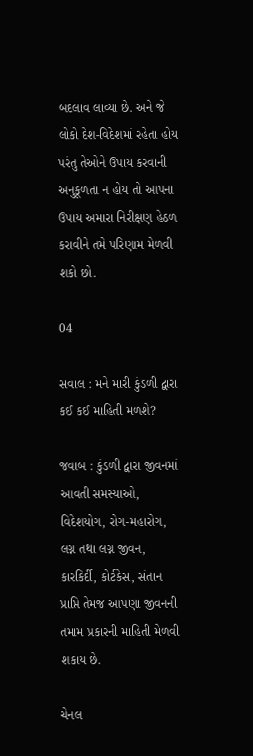બદલાવ લાવ્યા છે. અને જે લોકો દેશ-વિદેશમાં રહેતા હોય પરંતુ તેઓને ઉપાય કરવાની અનુકૂળતા ન હોય તો આપના ઉપાય અમારા નિરીક્ષણ હેઠળ કરાવીને તમે પરિણામ મેળવી શકો છો.

04

સવાલ : મને મારી કુંડળી દ્વારા કઈ કઈ માહિતી મળશે?

જવાબ : કુંડળી દ્વારા જીવનમાં આવતી સમસ્યાઓ, વિદેશયોગ, રોગ-મહારોગ, લગ્ન તથા લગ્ન જીવન, કારકિર્દી, કોર્ટકેસ, સંતાન પ્રાપ્તિ તેમજ આપણા જીવનની તમામ પ્રકારની માહિતી મેળવી શકાય છે.

ચેનલ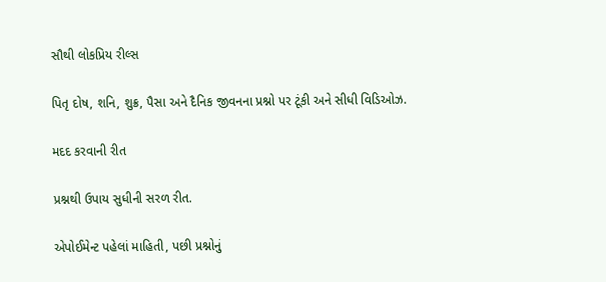સૌથી લોકપ્રિય રીલ્સ

પિતૃ દોષ, શનિ, શુક્ર, પૈસા અને દૈનિક જીવનના પ્રશ્નો પર ટૂંકી અને સીધી વિડિઓઝ.

મદદ કરવાની રીત

પ્રશ્નથી ઉપાય સુધીની સરળ રીત.

એપોઈમેન્ટ પહેલાં માહિતી, પછી પ્રશ્નોનું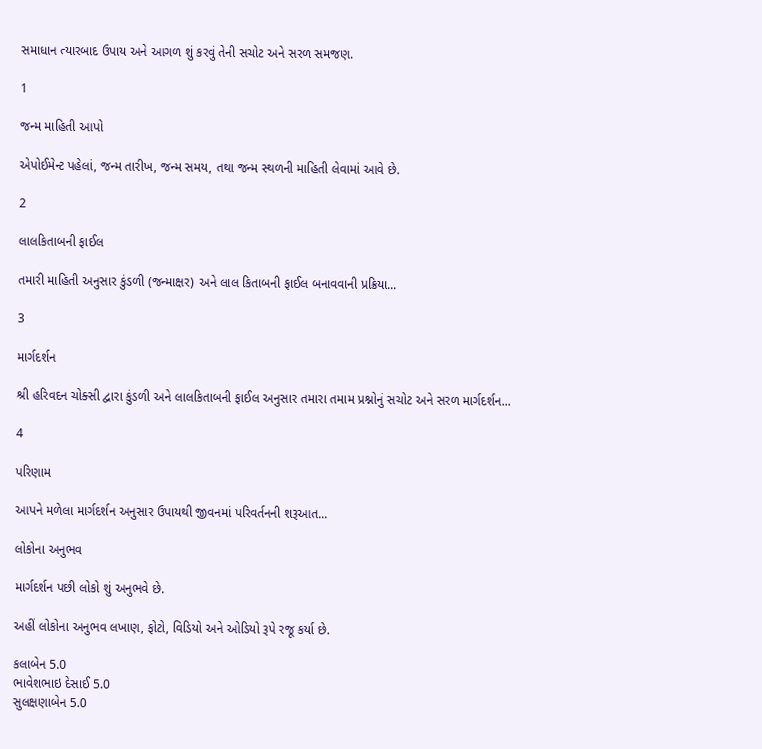સમાધાન ત્યારબાદ ઉપાય અને આગળ શું કરવું તેની સચોટ અને સરળ સમજણ.

1

જન્મ માહિતી આપો

એપોઈમેન્ટ પહેલાં, જન્મ તારીખ, જન્મ સમય, તથા જન્મ સ્થળની માહિતી લેવામાં આવે છે.

2

લાલકિતાબની ફાઈલ

તમારી માહિતી અનુસાર કુંડળી (જન્માક્ષર) અને લાલ કિતાબની ફાઈલ બનાવવાની પ્રક્રિયા...

3

માર્ગદર્શન

શ્રી હરિવદન ચોક્સી દ્વારા કુંડળી અને લાલકિતાબની ફાઈલ અનુસાર તમારા તમામ પ્રશ્નોનું સચોટ અને સરળ માર્ગદર્શન...

4

પરિણામ

આપને મળેલા માર્ગદર્શન અનુસાર ઉપાયથી જીવનમાં પરિવર્તનની શરૂઆત...

લોકોના અનુભવ

માર્ગદર્શન પછી લોકો શું અનુભવે છે.

અહીં લોકોના અનુભવ લખાણ, ફોટો, વિડિયો અને ઓડિયો રૂપે રજૂ કર્યા છે.

કલાબેન 5.0
ભાવેશભાઇ દેસાઈ 5.0
સુલક્ષણાબેન 5.0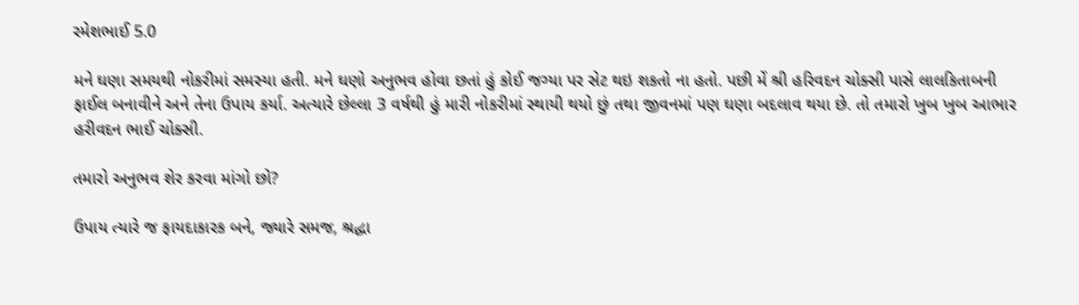રમેશભાઈ 5.0

મને ઘણા સમયથી નોકરીમાં સમસ્યા હતી. મને ઘણો અનુભવ હોવા છતાં હું કોઈ જગ્યા પર સેટ થઇ શકતો ના હતો. પછી મેં શ્રી હરિવદન ચોક્સી પાસે લાલકિતાબની ફાઈલ બનાવીને અને તેના ઉપાય કર્યા. અત્યારે છેલ્લા 3 વર્ષથી હું મારી નોકરીમાં સ્થાયી થયો છું તથા જીવનમાં પણ ઘણા બદલાવ થયા છે. તો તમારો ખુબ ખુબ આભાર હરીવદન ભાઈ ચોક્સી.

તમારો અનુભવ શેર કરવા માંગો છો?

ઉપાય ત્યારે જ ફાયદાકારક બને, જ્યારે સમજ, શ્રદ્ધા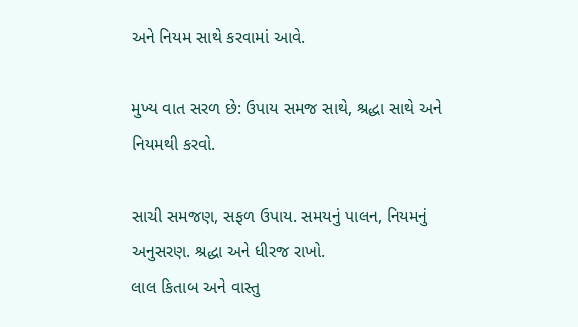અને નિયમ સાથે કરવામાં આવે.

મુખ્ય વાત સરળ છે: ઉપાય સમજ સાથે, શ્રદ્ધા સાથે અને નિયમથી કરવો.

સાચી સમજણ, સફળ ઉપાય. સમયનું પાલન, નિયમનું અનુસરણ. શ્રદ્ધા અને ધીરજ રાખો.
લાલ કિતાબ અને વાસ્તુ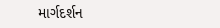માર્ગદર્શન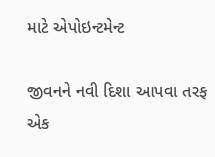માટે એપોઇન્ટમેન્ટ

જીવનને નવી દિશા આપવા તરફ એક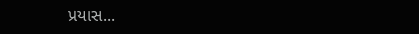પ્રયાસ...